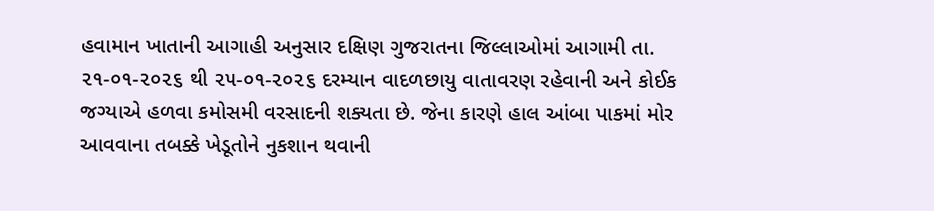હવામાન ખાતાની આગાહી અનુસાર દક્ષિણ ગુજરાતના જિલ્લાઓમાં આગામી તા. ૨૧-૦૧-૨૦૨૬ થી ૨૫-૦૧-૨૦૨૬ દરમ્યાન વાદળછાયુ વાતાવરણ રહેવાની અને કોઈક જગ્યાએ હળવા કમોસમી વરસાદની શક્યતા છે. જેના કારણે હાલ આંબા પાકમાં મોર આવવાના તબક્કે ખેડૂતોને નુકશાન થવાની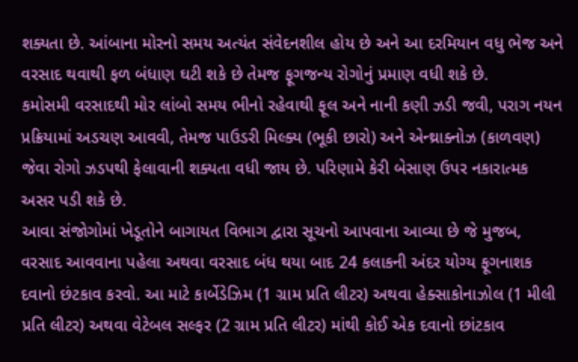શક્યતા છે. આંબાના મોરનો સમય અત્યંત સંવેદનશીલ હોય છે અને આ દરમિયાન વધુ ભેજ અને વરસાદ થવાથી ફળ બંધાણ ઘટી શકે છે તેમજ ફૂગજન્ય રોગોનું પ્રમાણ વધી શકે છે.
કમોસમી વરસાદથી મોર લાંબો સમય ભીનો રહેવાથી ફૂલ અને નાની કણી ઝડી જવી, પરાગ નયન પ્રક્રિયામાં અડચણ આવવી, તેમજ પાઉડરી મિલ્ક્ય (ભૂકી છારો) અને એન્થ્રાક્નોઝ (કાળવણ) જેવા રોગો ઝડપથી ફેલાવાની શક્યતા વધી જાય છે. પરિણામે કેરી બેસાણ ઉપર નકારાત્મક અસર પડી શકે છે.
આવા સંજોગોમાં ખેડૂતોને બાગાયત વિભાગ દ્વારા સૂચનો આપવાના આવ્યા છે જે મુજબ, વરસાદ આવવાના પહેલા અથવા વરસાદ બંધ થયા બાદ 24 કલાકની અંદર યોગ્ય ફૂગનાશક દવાનો છંટકાવ કરવો. આ માટે કાર્બેડેઝિમ (1 ગ્રામ પ્રતિ લીટર) અથવા હેક્સાકોનાઝોલ (1 મીલી પ્રતિ લીટર) અથવા વેટેબલ સલ્ફર (2 ગ્રામ પ્રતિ લીટર) માંથી કોઈ એક દવાનો છાંટકાવ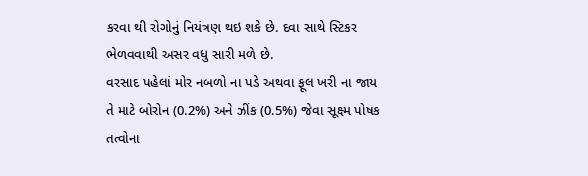કરવા થી રોગોનું નિયંત્રણ થઇ શકે છે. દવા સાથે સ્ટિકર ભેળવવાથી અસર વધુ સારી મળે છે.
વરસાદ પહેલાં મોર નબળો ના પડે અથવા ફૂલ ખરી ના જાય તે માટે બોરોન (0.2%) અને ઝીંક (0.5%) જેવા સૂક્ષ્મ પોષક તત્વોના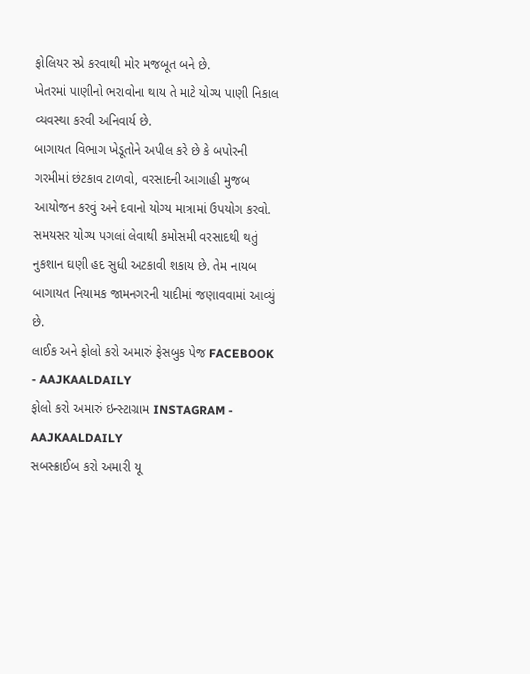ફોલિયર સ્પ્રે કરવાથી મોર મજબૂત બને છે.
ખેતરમાં પાણીનો ભરાવોના થાય તે માટે યોગ્ય પાણી નિકાલ વ્યવસ્થા કરવી અનિવાર્ય છે.
બાગાયત વિભાગ ખેડૂતોને અપીલ કરે છે કે બપોરની ગરમીમાં છંટકાવ ટાળવો, વરસાદની આગાહી મુજબ આયોજન કરવું અને દવાનો યોગ્ય માત્રામાં ઉપયોગ કરવો. સમયસર યોગ્ય પગલાં લેવાથી કમોસમી વરસાદથી થતું નુકશાન ઘણી હદ સુધી અટકાવી શકાય છે. તેમ નાયબ બાગાયત નિયામક જામનગરની યાદીમાં જણાવવામાં આવ્યું છે.
લાઈક અને ફોલો કરો અમારું ફેસબુક પેજ FACEBOOK - AAJKAALDAILY
ફોલો કરો અમારું ઇન્સ્ટાગ્રામ INSTAGRAM - AAJKAALDAILY
સબસ્ક્રાઈબ કરો અમારી યૂ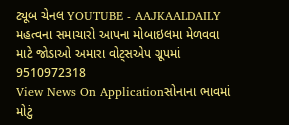ટ્યૂબ ચેનલ YOUTUBE - AAJKAALDAILY
મહત્વના સમાચારો આપના મોબાઇલમા મેળવવા માટે જોડાઓ અમારા વોટ્સએપ ગ્રૂપમાં 9510972318
View News On Applicationસોનાના ભાવમાં મોટું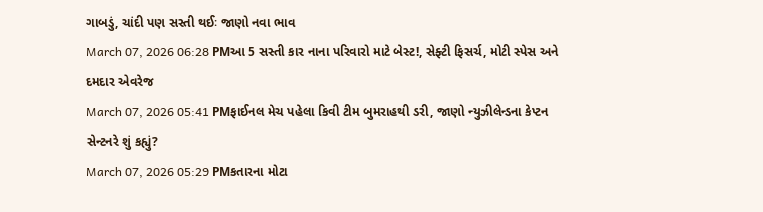ગાબડું, ચાંદી પણ સસ્તી થઈઃ જાણો નવા ભાવ
March 07, 2026 06:28 PMઆ 5 સસ્તી કાર નાના પરિવારો માટે બેસ્ટ!, સેફ્ટી ફિસર્ચ, મોટી સ્પેસ અને દમદાર એવરેજ
March 07, 2026 05:41 PMફાઈનલ મેચ પહેલા કિવી ટીમ બુમરાહથી ડરી, જાણો ન્યુઝીલેન્ડના કેપ્ટન સેન્ટનરે શું કહ્યું?
March 07, 2026 05:29 PMકતારના મોટા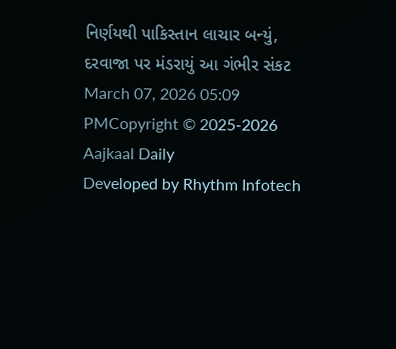નિર્ણયથી પાકિસ્તાન લાચાર બન્યું, દરવાજા પર મંડરાયું આ ગંભીર સંકટ
March 07, 2026 05:09 PMCopyright © 2025-2026 Aajkaal Daily
Developed by Rhythm Infotech